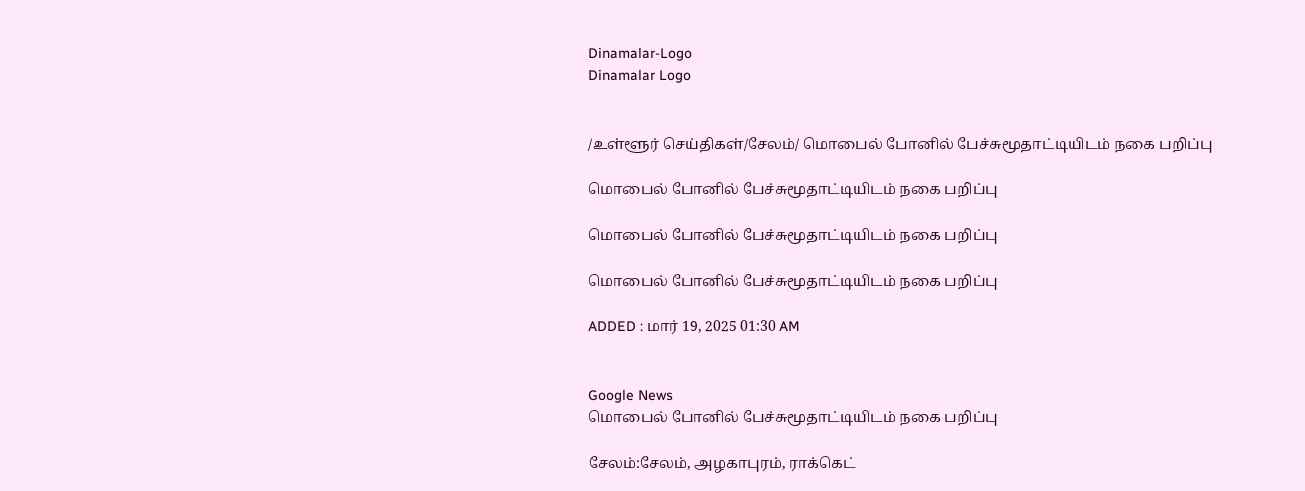Dinamalar-Logo
Dinamalar Logo


/உள்ளூர் செய்திகள்/சேலம்/ மொபைல் போனில் பேச்சுமூதாட்டியிடம் நகை பறிப்பு

மொபைல் போனில் பேச்சுமூதாட்டியிடம் நகை பறிப்பு

மொபைல் போனில் பேச்சுமூதாட்டியிடம் நகை பறிப்பு

மொபைல் போனில் பேச்சுமூதாட்டியிடம் நகை பறிப்பு

ADDED : மார் 19, 2025 01:30 AM


Google News
மொபைல் போனில் பேச்சுமூதாட்டியிடம் நகை பறிப்பு

சேலம்:சேலம், அழகாபுரம், ராக்கெட்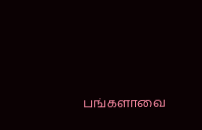பங்களாவை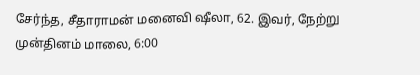சேர்ந்த, சீதாராமன் மனைவி ஷீலா, 62. இவர், நேற்று முன்தினம் மாலை, 6:00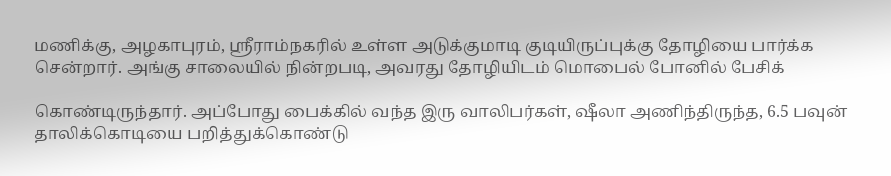மணிக்கு, அழகாபுரம், ஸ்ரீராம்நகரில் உள்ள அடுக்குமாடி குடியிருப்புக்கு தோழியை பார்க்க சென்றார். அங்கு சாலையில் நின்றபடி, அவரது தோழியிடம் மொபைல் போனில் பேசிக்

கொண்டிருந்தார். அப்போது பைக்கில் வந்த இரு வாலிபர்கள், ஷீலா அணிந்திருந்த, 6.5 பவுன் தாலிக்கொடியை பறித்துக்கொண்டு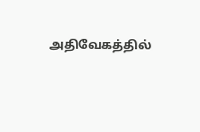அதிவேகத்தில்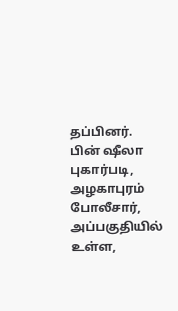தப்பினர். பின் ஷீலா புகார்படி, அழகாபுரம் போலீசார், அப்பகுதியில் உள்ள,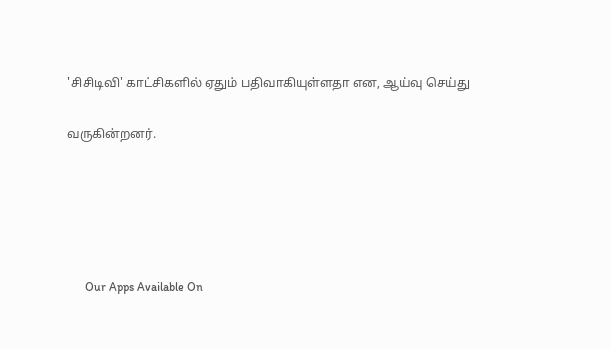'சிசிடிவி' காட்சிகளில் ஏதும் பதிவாகியுள்ளதா என, ஆய்வு செய்து

வருகின்றனர்.





      Our Apps Available On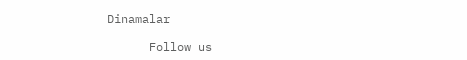Dinamalar

      Follow us